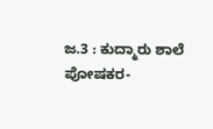ಜ.3 : ಕುದ್ಮಾರು ಶಾಲೆ ಪೋಷಕರ-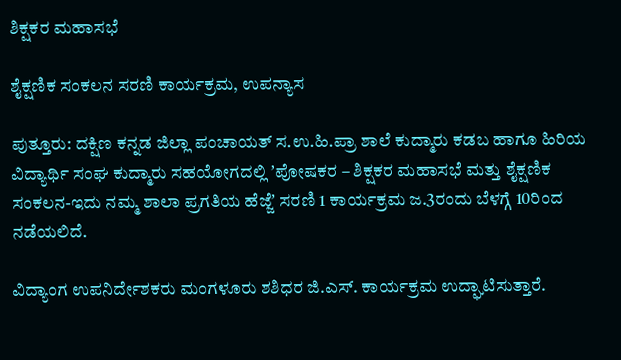ಶಿಕ್ಷಕರ ಮಹಾಸಭೆ

ಶೈಕ್ಷಣಿಕ ಸಂಕಲನ ಸರಣಿ ಕಾರ್ಯಕ್ರಮ, ಉಪನ್ಯಾಸ

ಪುತ್ತೂರು: ದಕ್ಷಿಣ ಕನ್ನಡ ಜಿಲ್ಲಾ ಪಂಚಾಯತ್‌ ಸ.ಉ.ಹಿ.ಪ್ರಾ ಶಾಲೆ ಕುದ್ಮಾರು ಕಡಬ ಹಾಗೂ ಹಿರಿಯ ವಿದ್ಯಾರ್ಥಿ ಸಂಘ ಕುದ್ಮಾರು ಸಹಯೋಗದಲ್ಲಿ ʼಪೋಷಕರ – ಶಿಕ್ಷಕರ ಮಹಾಸಭೆ ಮತ್ತು ಶೈಕ್ಷಣಿಕ ಸಂಕಲನ-ಇದು ನಮ್ಮ ಶಾಲಾ ಪ್ರಗತಿಯ ಹೆಜ್ಜೆʼ ಸರಣಿ 1 ಕಾರ್ಯಕ್ರಮ ಜ.3ರಂದು ಬೆಳಗ್ಗೆ 10ರಿಂದ ನಡೆಯಲಿದೆ.

ವಿದ್ಯಾಂಗ ಉಪನಿರ್ದೇಶಕರು ಮಂಗಳೂರು ಶಶಿಧರ ಜಿ.ಎಸ್‌. ಕಾರ್ಯಕ್ರಮ ಉದ್ಘಾಟಿಸುತ್ತಾರೆ.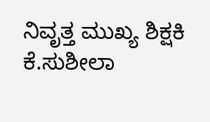ನಿವೃತ್ತ ಮುಖ್ಯ ಶಿಕ್ಷಕಿ ಕೆ.ಸುಶೀಲಾ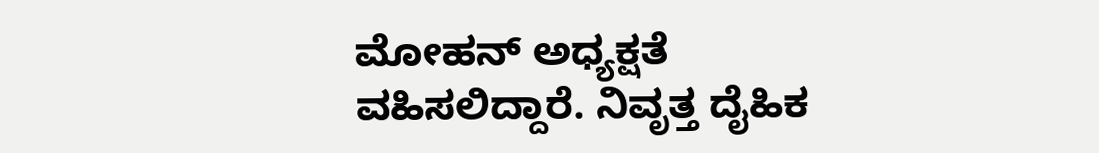ಮೋಹನ್‌ ಅಧ್ಯಕ್ಷತೆ ವಹಿಸಲಿದ್ದಾರೆ. ನಿವೃತ್ತ ದೈಹಿಕ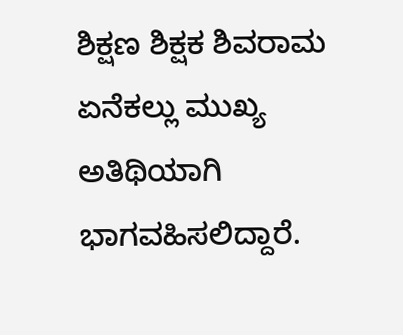ಶಿಕ್ಷಣ ಶಿಕ್ಷಕ ಶಿವರಾಮ ಏನೆಕಲ್ಲು ಮುಖ್ಯ ಅತಿಥಿಯಾಗಿ ಭಾಗವಹಿಸಲಿದ್ದಾರೆ.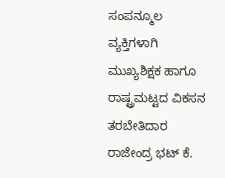ಸಂಪನ್ಮೂಲ ವ್ಯಕ್ತಿಗಳಾಗಿ ಮುಖ್ಯಶಿಕ್ಷಕ ಹಾಗೂ ರಾಷ್ಟ್ರಮಟ್ಟದ ವಿಕಸನ ತರಬೇತಿದಾರ ರಾಜೇಂದ್ರ ಭಟ್‌ ಕೆ.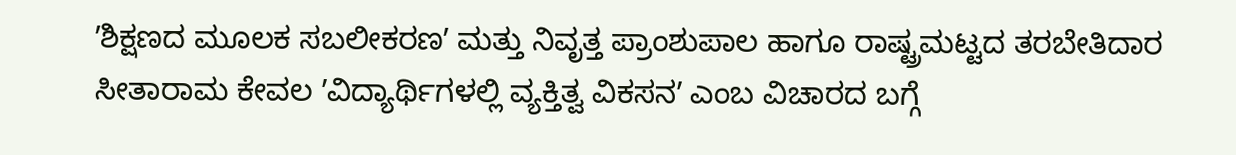ʼಶಿಕ್ಷಣದ ಮೂಲಕ ಸಬಲೀಕರಣʼ ಮತ್ತು ನಿವೃತ್ತ ಪ್ರಾಂಶುಪಾಲ ಹಾಗೂ ರಾಷ್ಟ್ರಮಟ್ಟದ ತರಬೇತಿದಾರ ಸೀತಾರಾಮ ಕೇವಲ ʼವಿದ್ಯಾರ್ಥಿಗಳಲ್ಲಿ ವ್ಯಕ್ತಿತ್ವ ವಿಕಸನʼ ಎಂಬ ವಿಚಾರದ ಬಗ್ಗೆ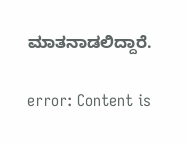ಮಾತನಾಡಲಿದ್ದಾರೆ.

error: Content is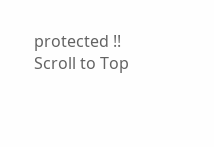protected !!
Scroll to Top